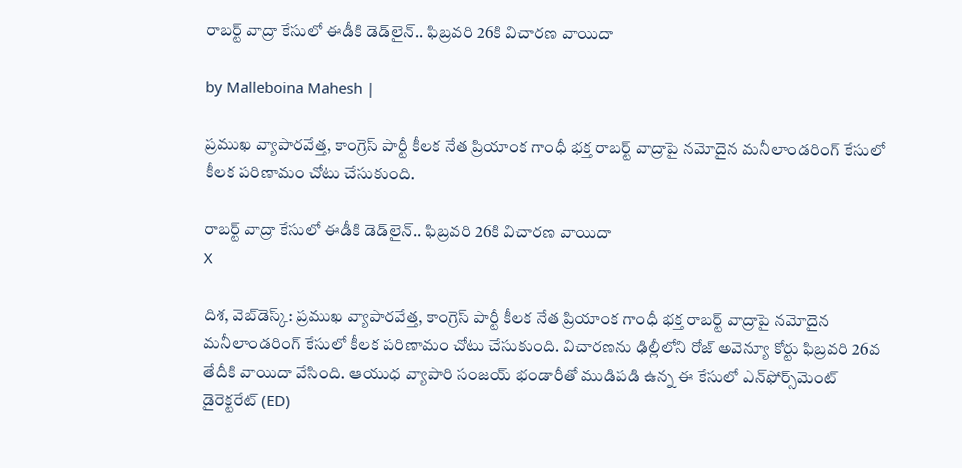రాబర్ట్ వాద్రా కేసులో ఈడీకి డెడ్‌లైన్.. ఫిబ్రవరి 26కి విచారణ వాయిదా

by Malleboina Mahesh |

ప్రముఖ వ్యాపారవేత్త, కాంగ్రెస్ పార్టీ కీలక నేత ప్రియాంక గాంధీ భక్త రాబర్ట్ వాద్రాపై నమోదైన మనీలాండరింగ్ కేసులో కీలక పరిణామం చోటు చేసుకుంది.

రాబర్ట్ వాద్రా కేసులో ఈడీకి డెడ్‌లైన్.. ఫిబ్రవరి 26కి విచారణ వాయిదా
X

దిశ, వెబ్‌డెస్క్: ప్రముఖ వ్యాపారవేత్త, కాంగ్రెస్ పార్టీ కీలక నేత ప్రియాంక గాంధీ భక్త రాబర్ట్ వాద్రాపై నమోదైన మనీలాండరింగ్ కేసులో కీలక పరిణామం చోటు చేసుకుంది. విచారణను ఢిల్లీలోని రోజ్ అవెన్యూ కోర్టు ఫిబ్రవరి 26వ తేదీకి వాయిదా వేసింది. ఆయుధ వ్యాపారి సంజయ్ భండారీతో ముడిపడి ఉన్న ఈ కేసులో ఎన్‌ఫోర్స్‌మెంట్ డైరెక్టరేట్ (ED)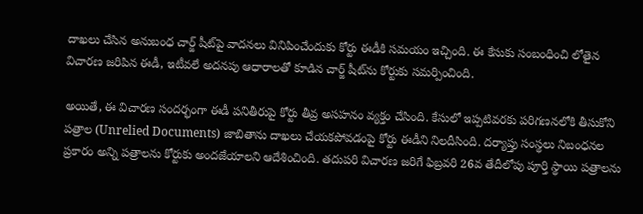దాఖలు చేసిన అనుబంధ చార్జ్ షీట్‌పై వాదనలు వినిపించేందుకు కోర్టు ఈడీకి సమయం ఇచ్చింది. ఈ కేసుకు సంబంధించి లోతైన విచారణ జరిపిన ఈడీ, ఇటీవలే అదనపు ఆధారాలతో కూడిన చార్జ్ షీట్‌ను కోర్టుకు సమర్పించింది.

అయితే, ఈ విచారణ సందర్భంగా ఈడీ పనితీరుపై కోర్టు తీవ్ర అసహనం వ్యక్తం చేసింది. కేసులో ఇప్పటివరకు పరిగణనలోకి తీసుకోని పత్రాల (Unrelied Documents) జాబితాను దాఖలు చేయకపోవడంపై కోర్టు ఈడీని నిలదీసింది. దర్యాప్తు సంస్థలు నిబంధనల ప్రకారం అన్ని పత్రాలను కోర్టుకు అందజేయాలని ఆదేశించింది. తదుపరి విచారణ జరిగే ఫిబ్రవరి 26వ తేదీలోపు పూర్తి స్థాయి పత్రాలను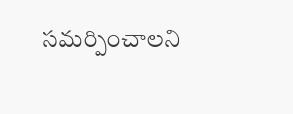సమర్పించాలని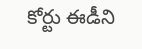కోర్టు ఈడీని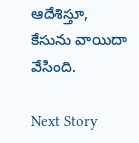ఆదేశిస్తూ, కేసును వాయిదా వేసింది.

Next Story